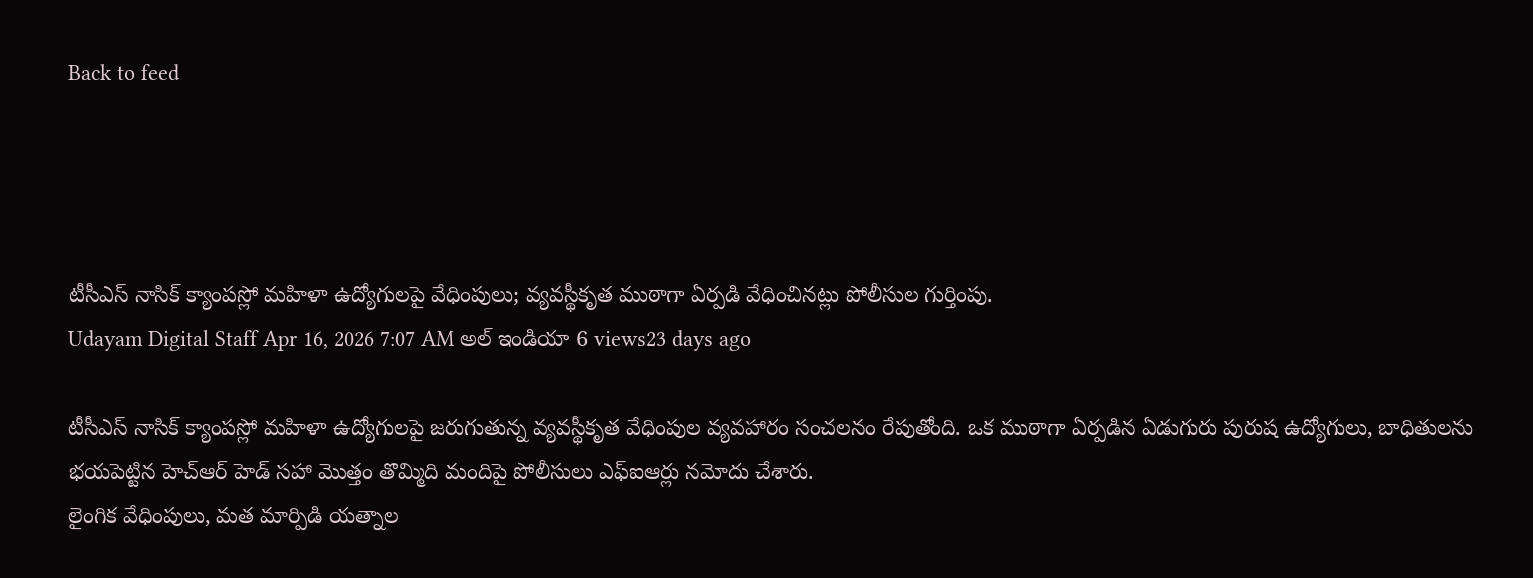Back to feed




టీసీఎస్ నాసిక్ క్యాంపస్లో మహిళా ఉద్యోగులపై వేధింపులు; వ్యవస్థీకృత ముఠాగా ఏర్పడి వేధించినట్లు పోలీసుల గుర్తింపు.
Udayam Digital Staff Apr 16, 2026 7:07 AM అల్ ఇండియా 6 views23 days ago

టీసీఎస్ నాసిక్ క్యాంపస్లో మహిళా ఉద్యోగులపై జరుగుతున్న వ్యవస్థీకృత వేధింపుల వ్యవహారం సంచలనం రేపుతోంది. ఒక ముఠాగా ఏర్పడిన ఏడుగురు పురుష ఉద్యోగులు, బాధితులను భయపెట్టిన హెచ్ఆర్ హెడ్ సహా మొత్తం తొమ్మిది మందిపై పోలీసులు ఎఫ్ఐఆర్లు నమోదు చేశారు.
లైంగిక వేధింపులు, మత మార్పిడి యత్నాల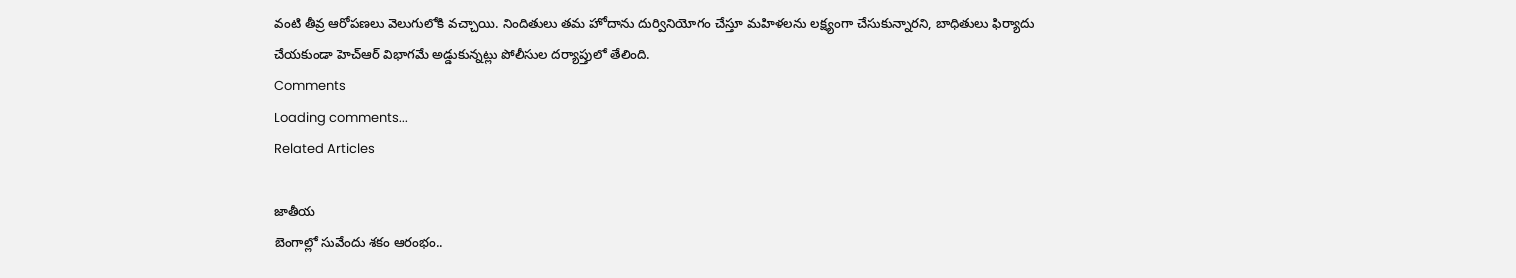వంటి తీవ్ర ఆరోపణలు వెలుగులోకి వచ్చాయి. నిందితులు తమ హోదాను దుర్వినియోగం చేస్తూ మహిళలను లక్ష్యంగా చేసుకున్నారని, బాధితులు ఫిర్యాదు చేయకుండా హెచ్ఆర్ విభాగమే అడ్డుకున్నట్లు పోలీసుల దర్యాప్తులో తేలింది.
Comments
Loading comments...
Related Articles

జాతీయ
బెంగాల్లో సువేందు శకం ఆరంభం..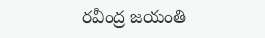రవీంద్ర జయంతి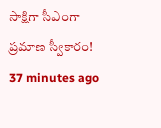సాక్షిగా సీఎంగా ప్రమాణ స్వీకారం!
37 minutes ago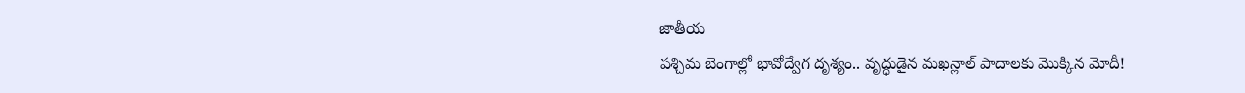జాతీయ
పశ్చిమ బెంగాల్లో భావోద్వేగ దృశ్యం.. వృద్ధుడైన మఖన్లాల్ పాదాలకు మొక్కిన మోదీ!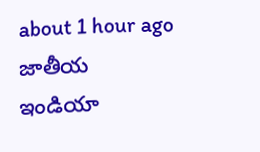about 1 hour ago
జాతీయ
ఇండియా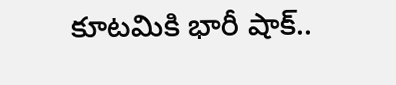కూటమికి భారీ షాక్..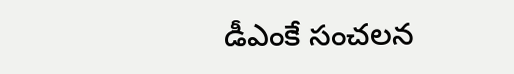డీఎంకే సంచలన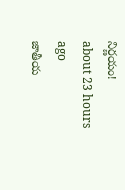నిర్ణయం!
about 23 hours ago
జాతీయ